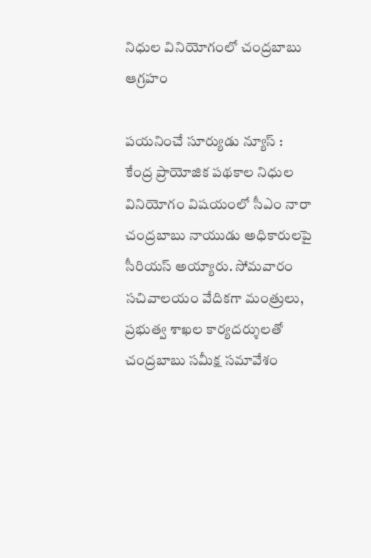నిధుల వినియోగంలో చంద్రబాబు ఆగ్రహం

పయనించే సూర్యుడు న్యూస్ : కేంద్ర ప్రాయోజిక పథకాల నిధుల వినియోగం విషయంలో సీఎం నారా చంద్రబాబు నాయుడు అధికారులపై సీరియస్ అయ్యారు. సోమవారం సచివాలయం వేదికగా మంత్రులు, ప్రభుత్వ శాఖల కార్యదర్శులతో చంద్రబాబు సమీక్ష సమావేశం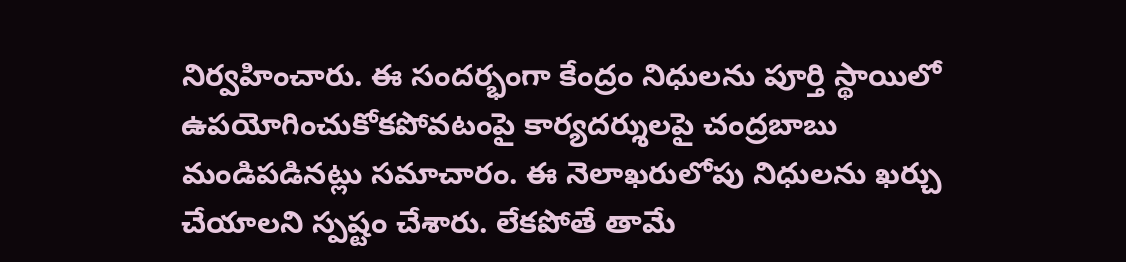నిర్వహించారు. ఈ సందర్భంగా కేంద్రం నిధులను పూర్తి స్థాయిలో ఉపయోగించుకోకపోవటంపై కార్యదర్శులపై చంద్రబాబు మండిపడినట్లు సమాచారం. ఈ నెలాఖరులోపు నిధులను ఖర్చు చేయాలని స్పష్టం చేశారు. లేకపోతే తామే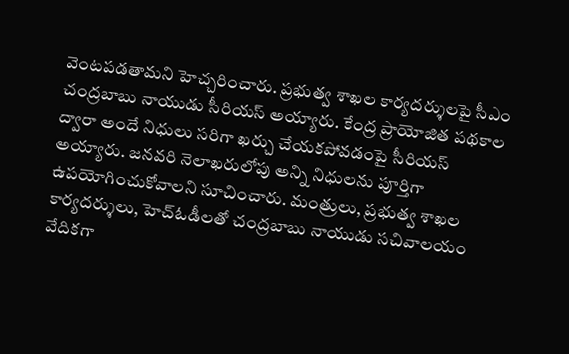వెంటపడతామని హెచ్చరించారు. ప్రభుత్వ శాఖల కార్యదర్శులపై సీఎం చంద్రబాబు నాయుడు సీరియస్ అయ్యారు. కేంద్ర ప్రాయోజిత పథకాల ద్వారా అందే నిధులు సరిగా ఖర్చు చేయకపోవడంపై సీరియస్ అయ్యారు. జనవరి నెలాఖరులోపు అన్ని నిధులను పూర్తిగా ఉపయోగించుకోవాలని సూచించారు. మంత్రులు, ప్రభుత్వ శాఖల కార్యదర్శులు, హెచ్ఓడీలతో చంద్రబాబు నాయుడు సచివాలయం వేదికగా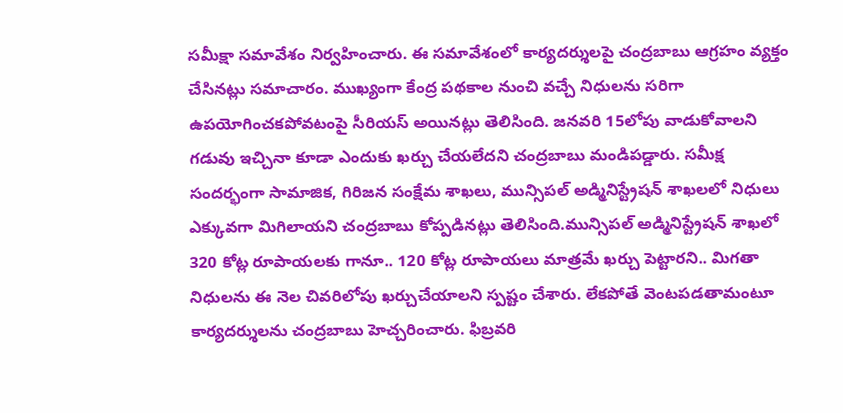సమీక్షా సమావేశం నిర్వహించారు. ఈ సమావేశంలో కార్యదర్శులపై చంద్రబాబు ఆగ్రహం వ్యక్తం చేసినట్లు సమాచారం. ముఖ్యంగా కేంద్ర పథకాల నుంచి వచ్చే నిధులను సరిగా ఉపయోగించకపోవటంపై సీరియస్ అయినట్లు తెలిసింది. జనవరి 15లోపు వాడుకోవాలని గడువు ఇచ్చినా కూడా ఎందుకు ఖర్చు చేయలేదని చంద్రబాబు మండిపడ్డారు. సమీక్ష సందర్భంగా సామాజిక, గిరిజన సంక్షేమ శాఖలు, మున్సిపల్ అడ్మినిస్ట్రేషన్ శాఖలలో నిధులు ఎక్కువగా మిగిలాయని చంద్రబాబు కోప్పడినట్లు తెలిసింది.మున్సిపల్ అడ్మినిస్ట్రేషన్ శాఖలో 320 కోట్ల రూపాయలకు గానూ.. 120 కోట్ల రూపాయలు మాత్రమే ఖర్చు పెట్టారని.. మిగతా నిధులను ఈ నెల చివరిలోపు ఖర్చుచేయాలని స్పష్టం చేశారు. లేకపోతే వెంటపడతామంటూ కార్యదర్శులను చంద్రబాబు హెచ్చరించారు. ఫిబ్రవరి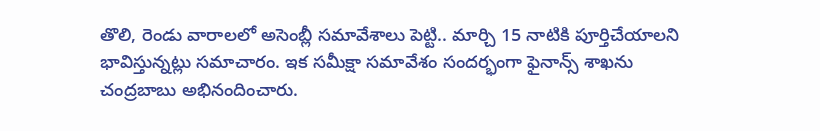తొలి, రెండు వారాలలో అసెంబ్లీ సమావేశాలు పెట్టి.. మార్చి 15 నాటికి పూర్తిచేయాలని భావిస్తున్నట్లు సమాచారం. ఇక సమీక్షా సమావేశం సందర్భంగా ఫైనాన్స్ శాఖను చంద్రబాబు అభినందించారు.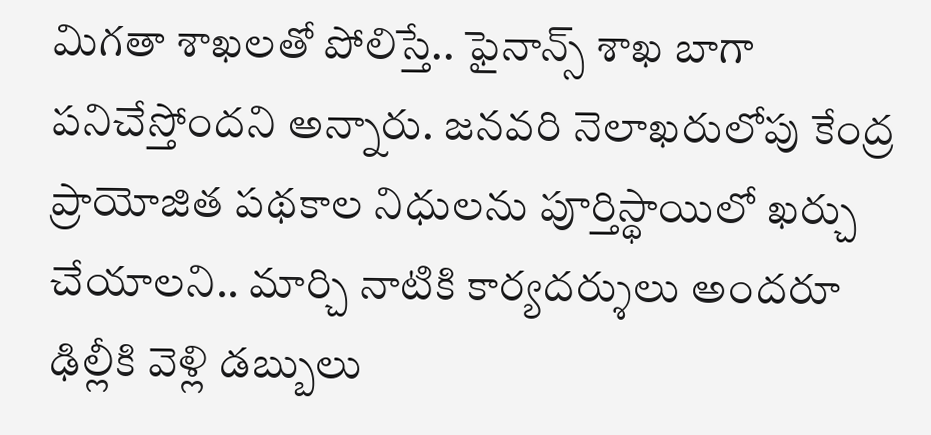మిగతా శాఖలతో పోలిస్తే.. ఫైనాన్స్ శాఖ బాగా పనిచేస్తోందని అన్నారు. జనవరి నెలాఖరులోపు కేంద్ర ప్రాయోజిత పథకాల నిధులను పూర్తిస్థాయిలో ఖర్చు చేయాలని.. మార్చి నాటికి కార్యదర్శులు అందరూ ఢిల్లీకి వెళ్లి డబ్బులు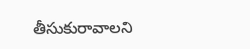తీసుకురావాలని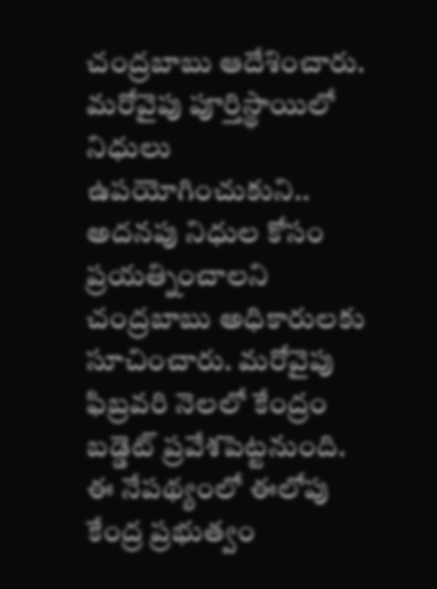చంద్రబాబు ఆదేశించారు. మరోవైపు పూర్తిస్థాయిలో నిధులు ఉపయోగించుకుని.. అదనపు నిధుల కోసం ప్రయత్నించాలని చంద్రబాబు అధికారులకు సూచించారు. మరోవైపు ఫిబ్రవరి నెలలో కేంద్రం బడ్డెట్ ప్రవేశపెట్టనుంది. ఈ నేపథ్యంలో ఈలోపు కేంద్ర ప్రభుత్వం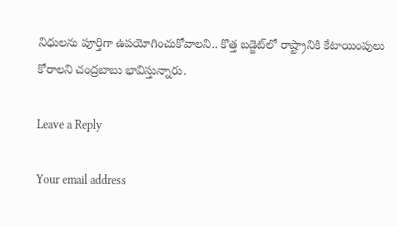నిధులను పూర్తిగా ఉపయోగించుకోవాలని.. కొత్త బడ్జెట్‌లో రాష్ట్రానికి కేటాయింపులు కోరాలని చంద్రబాబు భావిస్తున్నారు.

Leave a Reply

Your email address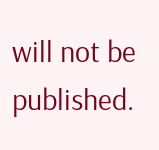will not be published.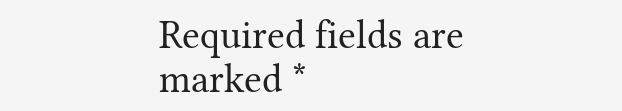Required fields are marked *